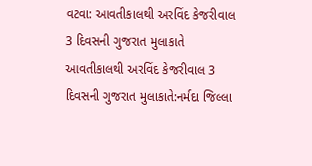વટવા: આવતીકાલથી અરવિંદ કેજરીવાલ 3 દિવસની ગુજરાત મુલાકાતે
આવતીકાલથી અરવિંદ કેજરીવાલ 3 દિવસની ગુજરાત મુલાકાતે:નર્મદા જિલ્લા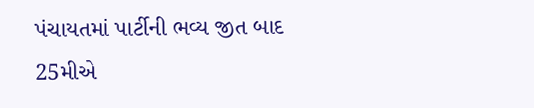પંચાયતમાં પાર્ટીની ભવ્ય જીત બાદ 25મીએ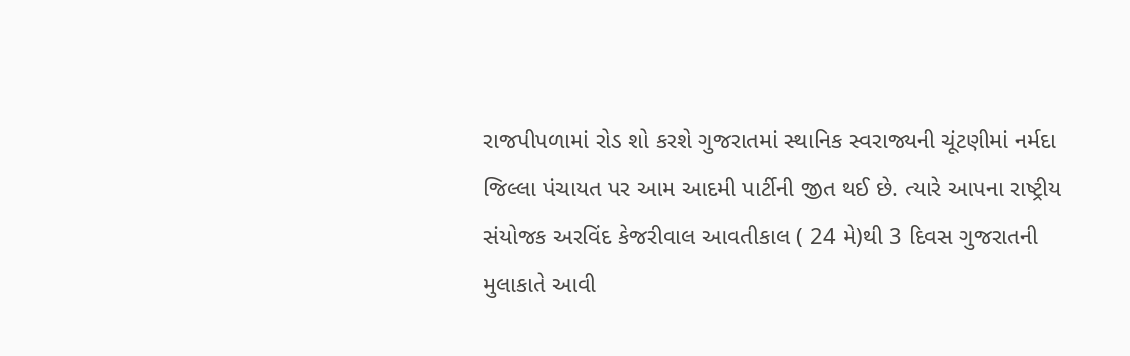રાજપીપળામાં રોડ શો કરશે ગુજરાતમાં સ્થાનિક સ્વરાજ્યની ચૂંટણીમાં નર્મદા જિલ્લા પંચાયત પર આમ આદમી પાર્ટીની જીત થઈ છે. ત્યારે આપના રાષ્ટ્રીય સંયોજક અરવિંદ કેજરીવાલ આવતીકાલ ( 24 મે)થી 3 દિવસ ગુજરાતની મુલાકાતે આવી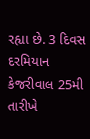રહ્યા છે. 3 દિવસ દરમિયાન કેજરીવાલ 25મી તારીખે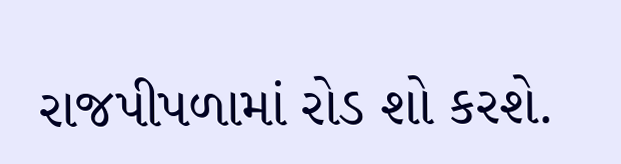રાજપીપળામાં રોડ શો કરશે.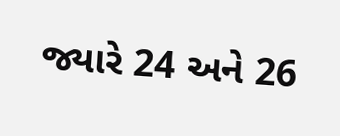જ્યારે 24 અને 26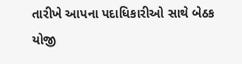તારીખે આપના પદાધિકારીઓ સાથે બેઠક યોજી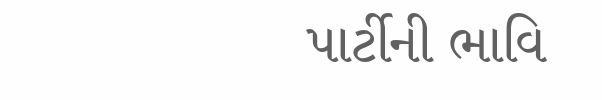પાર્ટીની ભાવિ